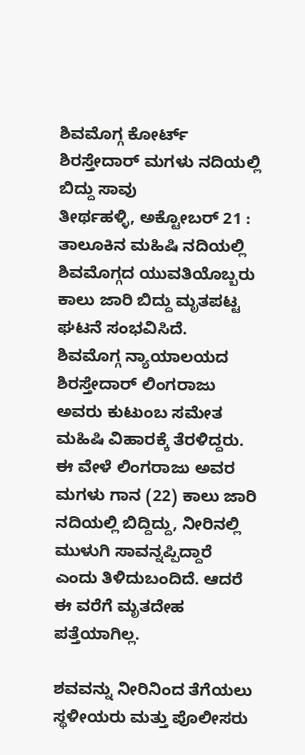ಶಿವಮೊಗ್ಗ ಕೋರ್ಟ್ ಶಿರಸ್ತೇದಾರ್ ಮಗಳು ನದಿಯಲ್ಲಿ ಬಿದ್ದು ಸಾವು
ತೀರ್ಥಹಳ್ಳಿ, ಅಕ್ಟೋಬರ್ 21 : ತಾಲೂಕಿನ ಮಹಿಷಿ ನದಿಯಲ್ಲಿ ಶಿವಮೊಗ್ಗದ ಯುವತಿಯೊಬ್ಬರು ಕಾಲು ಜಾರಿ ಬಿದ್ದು ಮೃತಪಟ್ಟ ಘಟನೆ ಸಂಭವಿಸಿದೆ.
ಶಿವಮೊಗ್ಗ ನ್ಯಾಯಾಲಯದ ಶಿರಸ್ತೇದಾರ್ ಲಿಂಗರಾಜು ಅವರು ಕುಟುಂಬ ಸಮೇತ ಮಹಿಷಿ ವಿಹಾರಕ್ಕೆ ತೆರಳಿದ್ದರು. ಈ ವೇಳೆ ಲಿಂಗರಾಜು ಅವರ ಮಗಳು ಗಾನ (22) ಕಾಲು ಜಾರಿ ನದಿಯಲ್ಲಿ ಬಿದ್ದಿದ್ದು, ನೀರಿನಲ್ಲಿ ಮುಳುಗಿ ಸಾವನ್ನಪ್ಪಿದ್ದಾರೆ ಎಂದು ತಿಳಿದುಬಂದಿದೆ. ಆದರೆ ಈ ವರೆಗೆ ಮೃತದೇಹ ಪತ್ತೆಯಾಗಿಲ್ಲ.

ಶವವನ್ನು ನೀರಿನಿಂದ ತೆಗೆಯಲು ಸ್ಥಳೀಯರು ಮತ್ತು ಪೊಲೀಸರು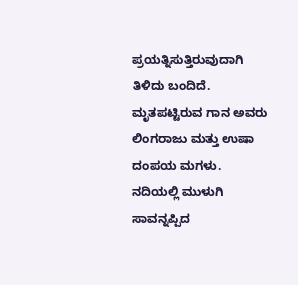ಪ್ರಯತ್ನಿಸುತ್ತಿರುವುದಾಗಿ ತಿಳಿದು ಬಂದಿದೆ. ಮೃತಪಟ್ಟಿರುವ ಗಾನ ಅವರು ಲಿಂಗರಾಜು ಮತ್ತು ಉಷಾ ದಂಪಯ ಮಗಳು. ನದಿಯಲ್ಲಿ ಮುಳುಗಿ ಸಾವನ್ನಪ್ಪಿದ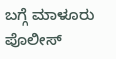ಬಗ್ಗೆ ಮಾಳೂರು ಪೊಲೀಸ್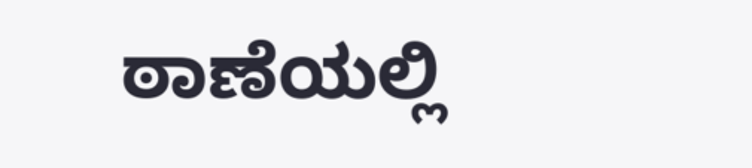ಠಾಣೆಯಲ್ಲಿ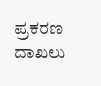ಪ್ರಕರಣ ದಾಖಲು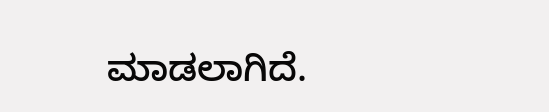ಮಾಡಲಾಗಿದೆ.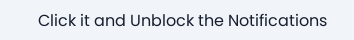Click it and Unblock the Notifications